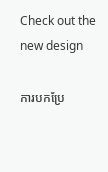Check out the new design

ការបកប្រែ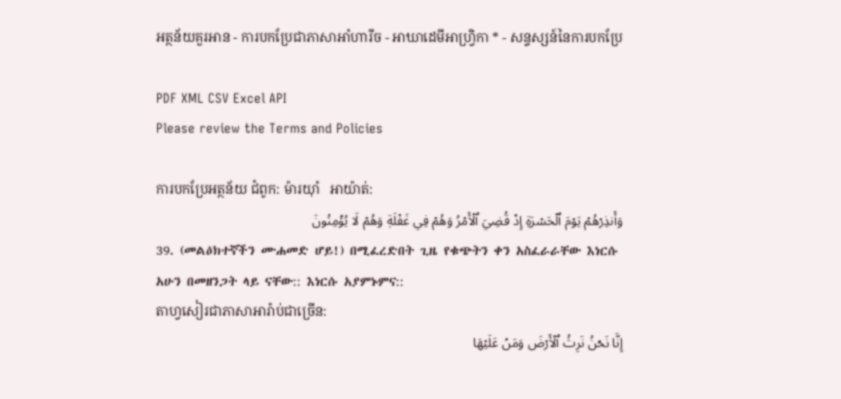អត្ថន័យគួរអាន - ការបកប្រែជាភាសាអាំហារីច - អាឃាដេមីអាហ្វ្រិកា * - សន្ទស្សន៍នៃការបកប្រែ

PDF XML CSV Excel API
Please review the Terms and Policies

ការបកប្រែអត្ថន័យ ជំពូក: ម៉ារយុាំ   អាយ៉ាត់:
وَأَنذِرۡهُمۡ يَوۡمَ ٱلۡحَسۡرَةِ إِذۡ قُضِيَ ٱلۡأَمۡرُ وَهُمۡ فِي غَفۡلَةٖ وَهُمۡ لَا يُؤۡمِنُونَ
39. (መልዕክተኛችን ሙሐመድ ሆይ!) በሚፈረድበት ጊዜ የቁጭትን ቀን አስፈራራቸው እነርሱ አሁን በመዘንጋት ላይ ናቸው:: እነርሱ አያምኑምና::
តាហ្វសៀរជាភាសាអារ៉ាប់ជាច្រេីន:
إِنَّا نَحۡنُ نَرِثُ ٱلۡأَرۡضَ وَمَنۡ عَلَيۡهَا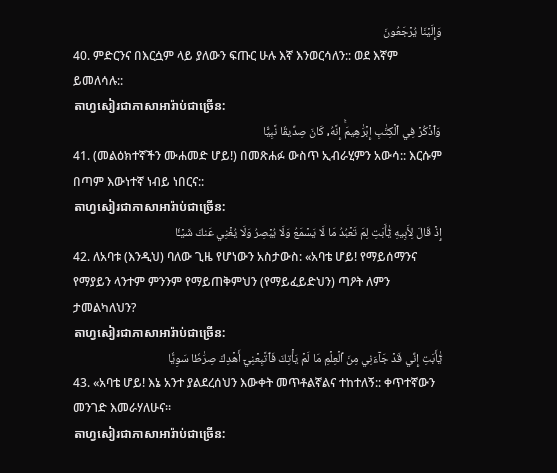وَإِلَيۡنَا يُرۡجَعُونَ
40. ምድርንና በእርሷም ላይ ያለውን ፍጡር ሁሉ እኛ እንወርሳለን:: ወደ እኛም ይመለሳሉ::
តាហ្វសៀរជាភាសាអារ៉ាប់ជាច្រេីន:
وَٱذۡكُرۡ فِي ٱلۡكِتَٰبِ إِبۡرَٰهِيمَۚ إِنَّهُۥ كَانَ صِدِّيقٗا نَّبِيًّا
41. (መልዕክተኛችን ሙሐመድ ሆይ!) በመጽሐፉ ውስጥ ኢብራሂምን አውሳ:: እርሱም በጣም እውነተኛ ነብይ ነበርና::
តាហ្វសៀរជាភាសាអារ៉ាប់ជាច្រេីន:
إِذۡ قَالَ لِأَبِيهِ يَٰٓأَبَتِ لِمَ تَعۡبُدُ مَا لَا يَسۡمَعُ وَلَا يُبۡصِرُ وَلَا يُغۡنِي عَنكَ شَيۡـٔٗا
42. ለአባቱ (እንዲህ) ባለው ጊዜ የሆነውን አስታውስ: «አባቴ ሆይ! የማይሰማንና የማያይን ላንተም ምንንም የማይጠቅምህን (የማይፈይድህን) ጣዖት ለምን ታመልካለህን?
តាហ្វសៀរជាភាសាអារ៉ាប់ជាច្រេីន:
يَٰٓأَبَتِ إِنِّي قَدۡ جَآءَنِي مِنَ ٱلۡعِلۡمِ مَا لَمۡ يَأۡتِكَ فَٱتَّبِعۡنِيٓ أَهۡدِكَ صِرَٰطٗا سَوِيّٗا
43. «አባቴ ሆይ! እኔ አንተ ያልደረሰህን እውቀት መጥቶልኛልና ተከተለኝ:: ቀጥተኛውን መንገድ እመራሃለሁና።
តាហ្វសៀរជាភាសាអារ៉ាប់ជាច្រេីន: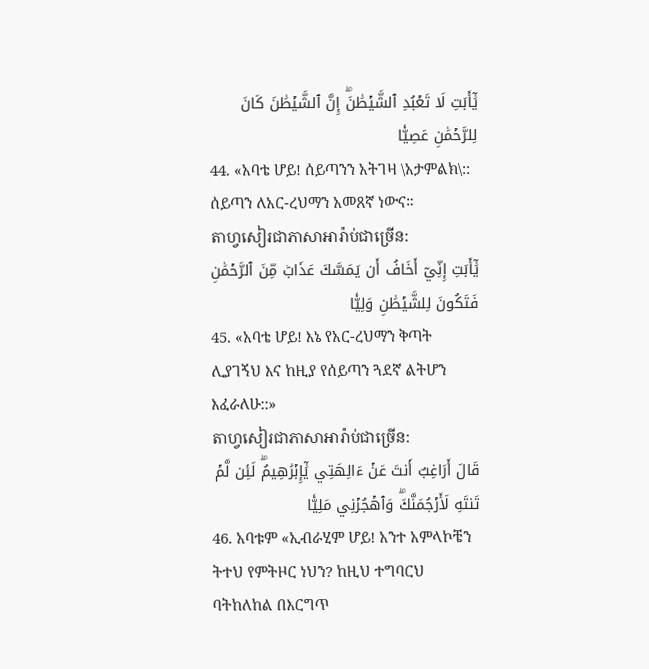يَٰٓأَبَتِ لَا تَعۡبُدِ ٱلشَّيۡطَٰنَۖ إِنَّ ٱلشَّيۡطَٰنَ كَانَ لِلرَّحۡمَٰنِ عَصِيّٗا
44. «አባቴ ሆይ! ሰይጣንን አትገዛ \አታምልክ\:: ሰይጣን ለአር-ረህማን አመጸኛ ነውና።
តាហ្វសៀរជាភាសាអារ៉ាប់ជាច្រេីន:
يَٰٓأَبَتِ إِنِّيٓ أَخَافُ أَن يَمَسَّكَ عَذَابٞ مِّنَ ٱلرَّحۡمَٰنِ فَتَكُونَ لِلشَّيۡطَٰنِ وَلِيّٗا
45. «አባቴ ሆይ! እኔ የአር-ረህማን ቅጣት ሊያገኝህ እና ከዚያ የሰይጣን ጓደኛ ልትሆን እፈራለሁ::»
តាហ្វសៀរជាភាសាអារ៉ាប់ជាច្រេីន:
قَالَ أَرَاغِبٌ أَنتَ عَنۡ ءَالِهَتِي يَٰٓإِبۡرَٰهِيمُۖ لَئِن لَّمۡ تَنتَهِ لَأَرۡجُمَنَّكَۖ وَٱهۡجُرۡنِي مَلِيّٗا
46. አባቱም «ኢብራሂም ሆይ! አንተ አምላኮቼን ትተህ የምትዞር ነህን? ከዚህ ተግባርህ ባትከለከል በእርግጥ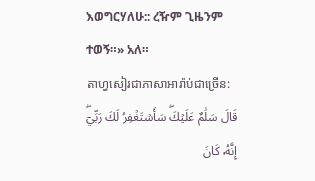እወግርሃለሁ:: ረዥም ጊዜንም ተወኝ።» አለ።
តាហ្វសៀរជាភាសាអារ៉ាប់ជាច្រេីន:
قَالَ سَلَٰمٌ عَلَيۡكَۖ سَأَسۡتَغۡفِرُ لَكَ رَبِّيٓۖ إِنَّهُۥ كَانَ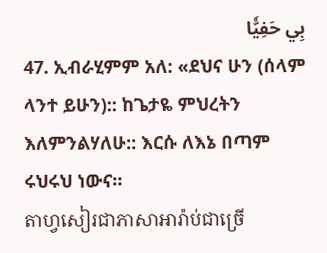بِي حَفِيّٗا
47. ኢብራሂምም አለ: «ደህና ሁን (ሰላም ላንተ ይሁን):: ከጌታዬ ምህረትን እለምንልሃለሁ:: እርሱ ለእኔ በጣም ሩህሩህ ነውና።
តាហ្វសៀរជាភាសាអារ៉ាប់ជាច្រេី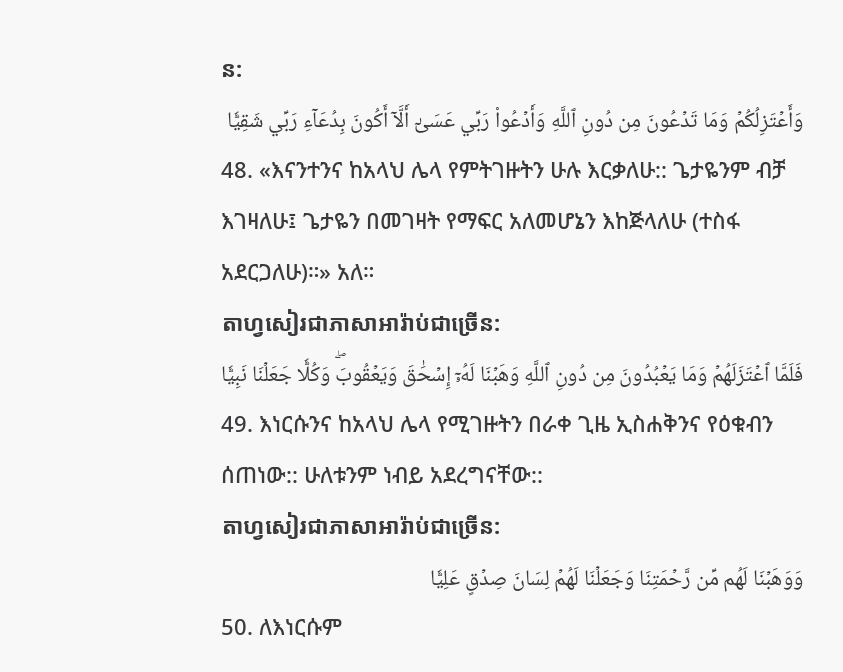ន:
وَأَعۡتَزِلُكُمۡ وَمَا تَدۡعُونَ مِن دُونِ ٱللَّهِ وَأَدۡعُواْ رَبِّي عَسَىٰٓ أَلَّآ أَكُونَ بِدُعَآءِ رَبِّي شَقِيّٗا
48. «እናንተንና ከአላህ ሌላ የምትገዙትን ሁሉ እርቃለሁ:: ጌታዬንም ብቻ እገዛለሁ፤ ጌታዬን በመገዛት የማፍር አለመሆኔን እከጅላለሁ (ተስፋ አደርጋለሁ)።» አለ።
តាហ្វសៀរជាភាសាអារ៉ាប់ជាច្រេីន:
فَلَمَّا ٱعۡتَزَلَهُمۡ وَمَا يَعۡبُدُونَ مِن دُونِ ٱللَّهِ وَهَبۡنَا لَهُۥٓ إِسۡحَٰقَ وَيَعۡقُوبَۖ وَكُلّٗا جَعَلۡنَا نَبِيّٗا
49. እነርሱንና ከአላህ ሌላ የሚገዙትን በራቀ ጊዜ ኢስሐቅንና የዕቁብን ሰጠነው:: ሁለቱንም ነብይ አደረግናቸው::
តាហ្វសៀរជាភាសាអារ៉ាប់ជាច្រេីន:
وَوَهَبۡنَا لَهُم مِّن رَّحۡمَتِنَا وَجَعَلۡنَا لَهُمۡ لِسَانَ صِدۡقٍ عَلِيّٗا
50. ለእነርሱም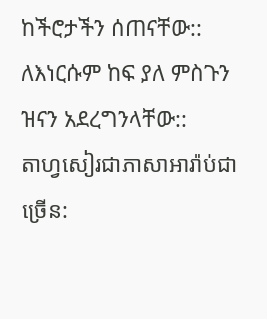ከችሮታችን ሰጠናቸው:: ለእነርሱም ከፍ ያለ ምስጉን ዝናን አደረግንላቸው::
តាហ្វសៀរជាភាសាអារ៉ាប់ជាច្រេីន: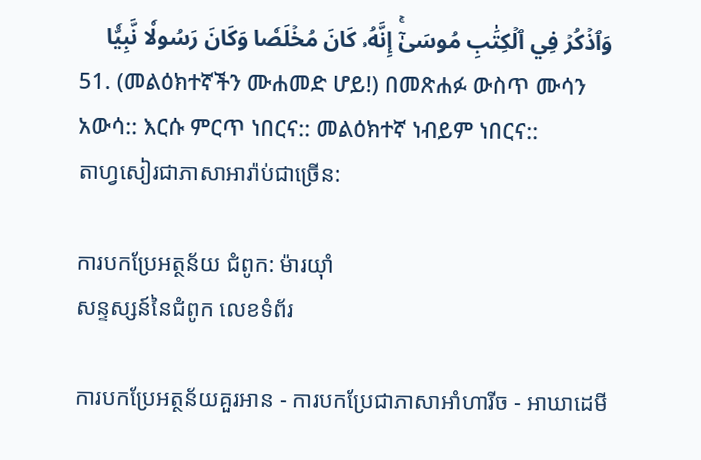وَٱذۡكُرۡ فِي ٱلۡكِتَٰبِ مُوسَىٰٓۚ إِنَّهُۥ كَانَ مُخۡلَصٗا وَكَانَ رَسُولٗا نَّبِيّٗا
51. (መልዕክተኛችን ሙሐመድ ሆይ!) በመጽሐፉ ውስጥ ሙሳን አውሳ:: እርሱ ምርጥ ነበርና:: መልዕክተኛ ነብይም ነበርና::
តាហ្វសៀរជាភាសាអារ៉ាប់ជាច្រេីន:

ការបកប្រែអត្ថន័យ ជំពូក: ម៉ារយុាំ
សន្ទស្សន៍នៃជំពូក លេខទំព័រ

ការបកប្រែអត្ថន័យគួរអាន - ការបកប្រែជាភាសាអាំហារីច - អាឃាដេមី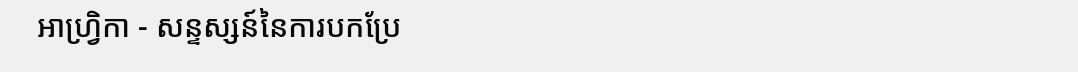អាហ្វ្រិកា - សន្ទស្សន៍នៃការបកប្រែ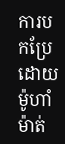ការបកប្រែដោយ ម៉ូហាំម៉ាត់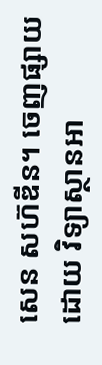សេន សហ៊ឌីន។ ចេញផ្សាយដោយ វិទ្យាស្ថានអា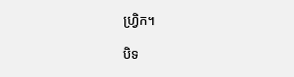ហ្វ្រិក។

បិទ